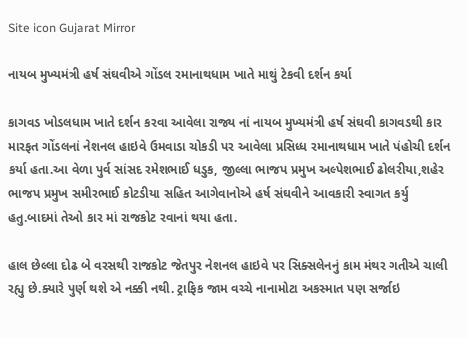Site icon Gujarat Mirror

નાયબ મુખ્યમંત્રી હર્ષ સંઘવીએ ગોંડલ રમાનાથધામ ખાતે માથું ટેકવી દર્શન કર્યા

કાગવડ ખોડલધામ ખાતે દર્શન કરવા આવેલા રાજ્ય નાં નાયબ મુખ્યમંત્રી હર્ષ સંઘવી કાગવડથી કાર મારફત ગોંડલનાં નેશનલ હાઇવે ઉમવાડા ચોકડી પર આવેલા પ્રસિધ્ધ રમાનાથધામ ખાતે પંહોચી દર્શન કર્યા હતા.આ વેળા પુર્વ સાંસદ રમેશભાઈ ધડુક, જીલ્લા ભાજપ પ્રમુખ અલ્પેશભાઈ ઢોલરીયા,શહેર ભાજપ પ્રમુખ સમીરભાઈ કોટડીયા સહિત આગેવાનોએ હર્ષ સંઘવીને આવકારી સ્વાગત કર્યુ હતુ.બાદમાં તેઓ કાર માં રાજકોટ રવાનાં થયા હતા.

હાલ છેલ્લા દોઢ બે વરસથી રાજકોટ જેતપુર નેશનલ હાઇવે પર સિક્સલેનનું કામ મંથર ગતીએ ચાલી રહ્યુ છે.ક્યારે પુર્ણ થશે એ નક્કી નથી. ટ્રાફિક જામ વચ્ચે નાનામોટા અકસ્માત પણ સર્જાઇ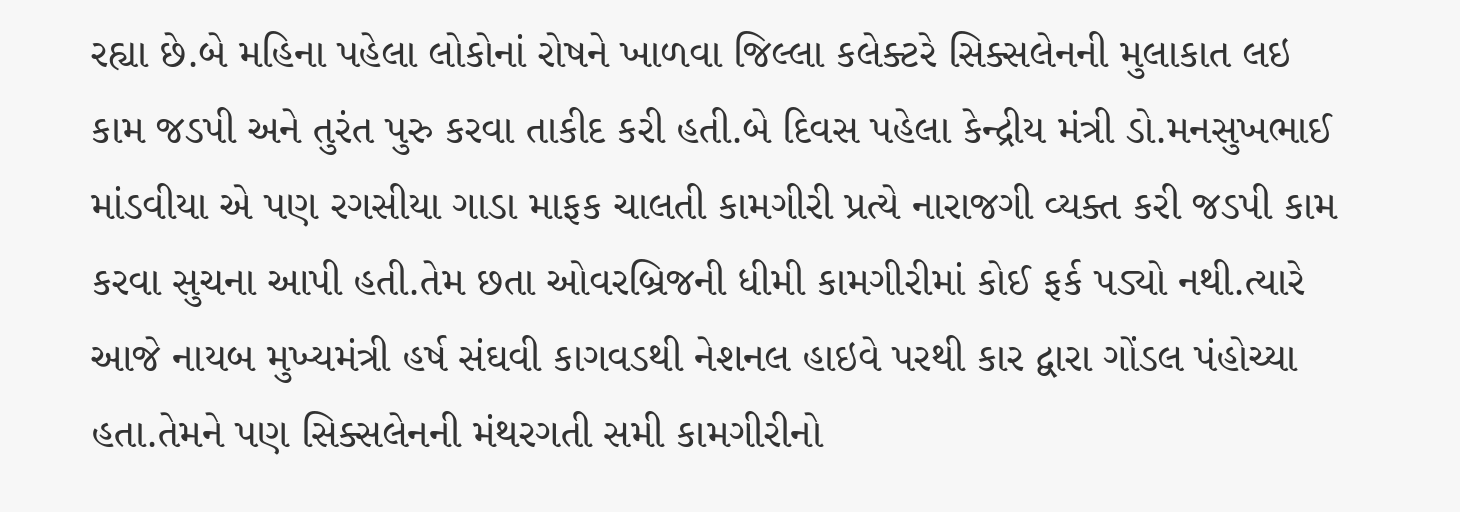રહ્યા છે.બે મહિના પહેલા લોકોનાં રોષને ખાળવા જિલ્લા કલેક્ટરે સિક્સલેનની મુલાકાત લઇ કામ જડપી અને તુરંત પુરુ કરવા તાકીદ કરી હતી.બે દિવસ પહેલા કેન્દ્રીય મંત્રી ડો.મનસુખભાઈ માંડવીયા એ પણ રગસીયા ગાડા માફક ચાલતી કામગીરી પ્રત્યે નારાજગી વ્યક્ત કરી જડપી કામ કરવા સુચના આપી હતી.તેમ છતા ઓવરબ્રિજની ધીમી કામગીરીમાં કોઈ ફર્ક પડ્યો નથી.ત્યારે આજે નાયબ મુખ્યમંત્રી હર્ષ સંઘવી કાગવડથી નેશનલ હાઇવે પરથી કાર દ્વારા ગોંડલ પંહોચ્યા હતા.તેમને પણ સિક્સલેનની મંથરગતી સમી કામગીરીનો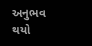અનુભવ થયો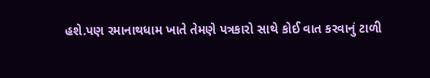હશે.પણ રમાનાથધામ ખાતે તેમણે પત્રકારો સાથે કોઈ વાત કરવાનું ટાળી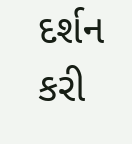દર્શન કરી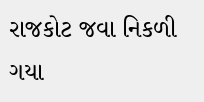રાજકોટ જવા નિકળી ગયા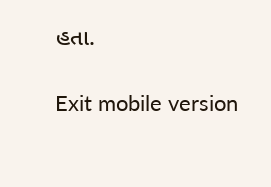હતા.

Exit mobile version